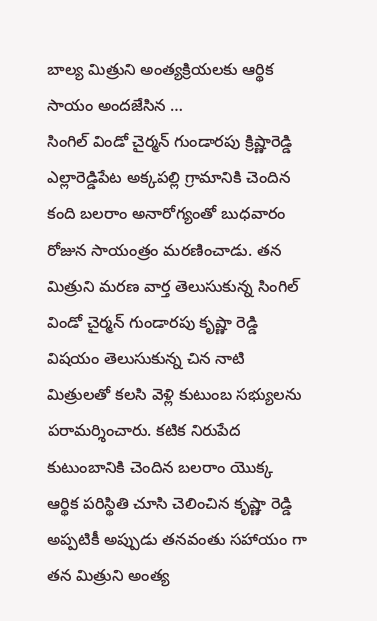బాల్య మిత్రుని అంత్యక్రియలకు ఆర్థిక సాయం అందజేసిన …
సింగిల్ విండో చైర్మన్ గుండారపు క్రిష్ణారెడ్డి
ఎల్లారెడ్డిపేట అక్కపల్లి గ్రామానికి చెందిన కంది బలరాం అనారోగ్యంతో బుధవారం రోజున సాయంత్రం మరణించాడు. తన మిత్రుని మరణ వార్త తెలుసుకున్న సింగిల్ విండో చైర్మన్ గుండారపు కృష్ణా రెడ్డి విషయం తెలుసుకున్న చిన నాటి మిత్రులతో కలసి వెళ్లి కుటుంబ సభ్యులను పరామర్శించారు. కటిక నిరుపేద కుటుంబానికి చెందిన బలరాం యొక్క ఆర్థిక పరిస్థితి చూసి చెలించిన కృష్ణా రెడ్డి అప్పటికీ అప్పుడు తనవంతు సహాయం గా తన మిత్రుని అంత్య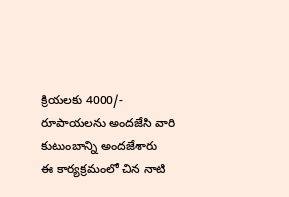క్రియలకు 4000/- రూపాయలను అందజేసి వారి కుటుంబాన్ని అందజేశారు
ఈ కార్యక్రమంలో చిన నాటి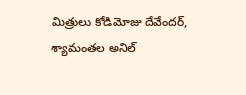మిత్రులు కోడిమోజు దేవేందర్, శ్యామంతల అనిల్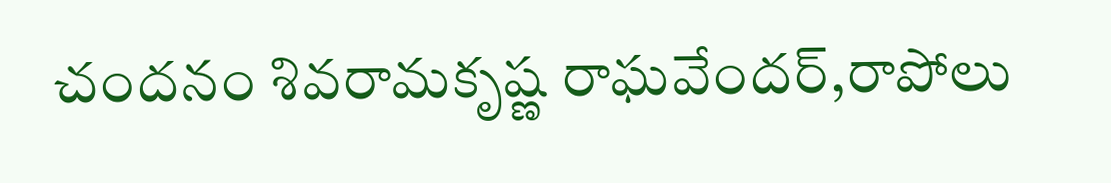చందనం శివరామకృష్ణ రాఘవేందర్,రాపోలు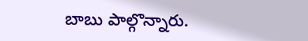బాబు పాల్గొన్నారు.